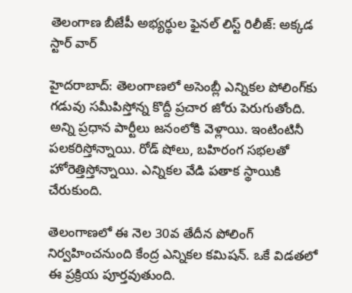తెలంగాణ బీజేపీ అభ్యర్థుల ఫైనల్ లిస్ట్ రిలీజ్: అక్కడ స్టార్ వార్

హైదరాబాద్: తెలంగాణలో అసెంబ్లీ ఎన్నికల పోలింగ్‌కు గడువు సమీపిస్తోన్న కొద్దీ ప్రచార జోరు పెరుగుతోంది. అన్ని ప్రధాన పార్టీలు జనంలోకి వెళ్లాయి. ఇంటింటినీ పలకరిస్తోన్నాయి. రోడ్ షోలు, బహిరంగ సభలతో హోరెత్తిస్తోన్నాయి. ఎన్నికల వేడి పతాక స్థాయికి చేరుకుంది.

తెలంగాణలో ఈ నెల 30వ తేదీన పోలింగ్ నిర్వహించనుంది కేంద్ర ఎన్నికల కమిషన్. ఒకే విడతలో ఈ ప్రక్రియ పూర్తవుతుంది.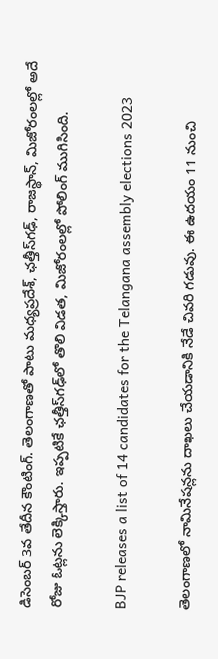డిసెంబర్ 3వ తేదీన కౌంటింగ్. తెలంగాణతో పాటు మధ్యప్రదేశ్, ఛత్తీస్‌గఢ్, రాజస్థాన్, మిజోరంలల్లో అదే రోజు ఓట్లను లెక్కిస్తారు. ఇప్పటికే ఛత్తీస్‌గఢ్‌లో తొలి విడత, మిజోరంలల్లో పోలింగ్ ముగిసింది.

BJP releases a list of 14 candidates for the Telangana assembly elections 2023

తెలంగాణలో నామినేషన్లను దాఖలు చేయడానికి నేడే చివరి గడువు. ఈ ఉదయం 11 నుంచి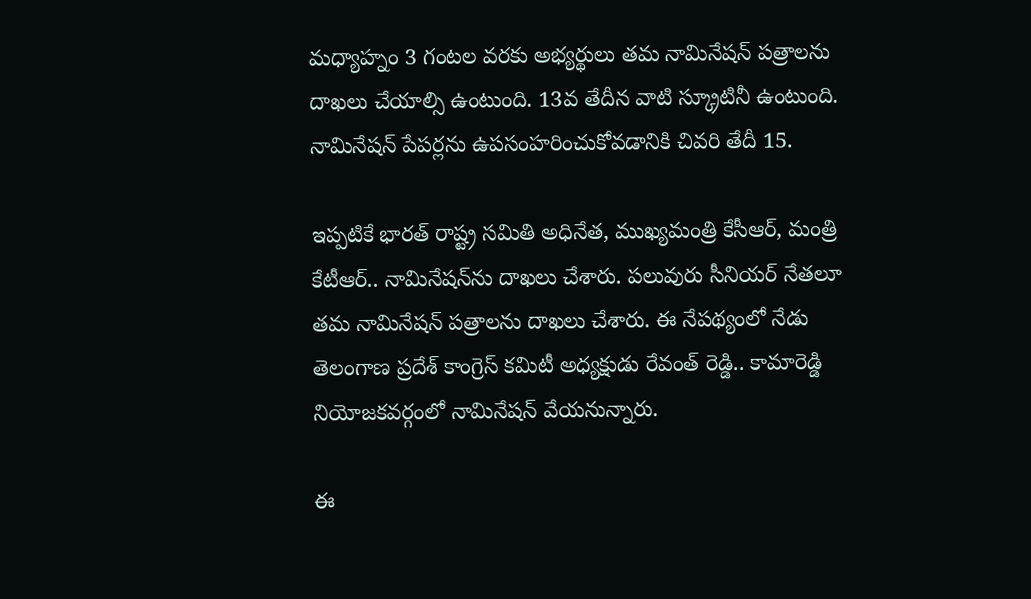మధ్యాహ్నం 3 గంటల వరకు అభ్యర్థులు తమ నామినేషన్ పత్రాలను దాఖలు చేయాల్సి ఉంటుంది. 13వ తేదీన వాటి స్క్రూటినీ ఉంటుంది. నామినేషన్ పేపర్లను ఉపసంహరించుకోవడానికి చివరి తేదీ 15.

ఇప్పటికే భారత్ రాష్ట్ర సమితి అధినేత, ముఖ్యమంత్రి కేసీఆర్, మంత్రి కేటీఆర్.. నామినేషన్‌ను దాఖలు చేశారు. పలువురు సీనియర్ నేతలూ తమ నామినేషన్ పత్రాలను దాఖలు చేశారు. ఈ నేపథ్యంలో నేడు తెలంగాణ ప్రదేశ్ కాంగ్రెస్ కమిటీ అధ్యక్షుడు రేవంత్ రెడ్డి.. కామారెడ్డి నియోజకవర్గంలో నామినేషన్ వేయనున్నారు.

ఈ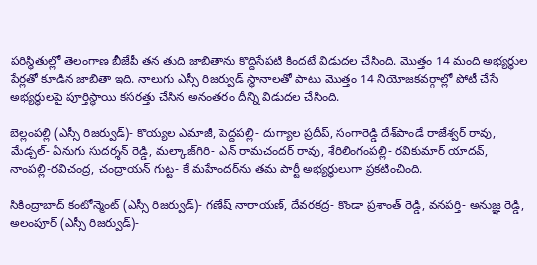పరిస్థితుల్లో తెలంగాణ బీజేపీ తన తుది జాబితాను కొద్దిసేపటి కిందటే విడుదల చేసింది. మొత్తం 14 మంది అభ్యర్థుల పేర్లతో కూడిన జాబితా ఇది. నాలుగు ఎస్సీ రిజర్వుడ్ స్థానాలతో పాటు మొత్తం 14 నియోజకవర్గాల్లో పోటీ చేసే అభ్యర్థులపై పూర్తిస్థాయి కసరత్తు చేసిన అనంతరం దీన్ని విడుదల చేసింది.

బెల్లంపల్లి (ఎస్సీ రిజర్వుడ్)- కొయ్యల ఎమాజీ, పెద్దపల్లి- దుగ్యాల ప్రదీప్, సంగారెడ్డి దేశ్‌పాండే రాజేశ్వర్ రావు, మేడ్చల్- ఏనుగు సుదర్శన్ రెడ్డి, మల్కాజ్‌గిరి- ఎన్ రామచందర్ రావు, శేరిలింగంపల్లి- రవికుమార్ యాదవ్, నాంపల్లి-రవిచంద్ర, చంద్రాయన్ గుట్ట- కే మహేందర్‌ను తమ పార్టీ అభ్యర్థులుగా ప్రకటించింది.

సికింద్రాబాద్ కంటోన్మెంట్ (ఎస్సీ రిజర్వుడ్)- గణేష్ నారాయణ్, దేవరకద్ర- కొండా ప్రశాంత్ రెడ్డి, వనపర్తి- అనుజ్ఞ రెడ్డి, అలంపూర్ (ఎస్సీ రిజర్వుడ్)-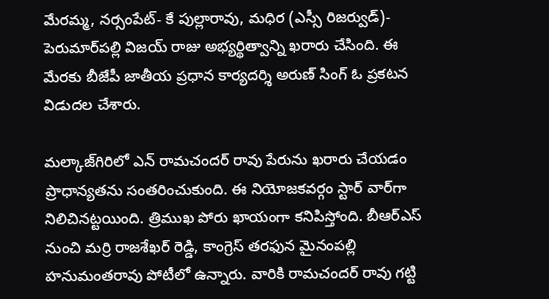మేరమ్మ, నర్సంపేట్- కే పుల్లారావు, మధిర (ఎస్సీ రిజర్వుడ్)- పెరుమార్‌పల్లి విజయ్ రాజు అభ్యర్థిత్వాన్ని ఖరారు చేసింది. ఈ మేరకు బీజేపీ జాతీయ ప్రధాన కార్యదర్శి అరుణ్ సింగ్ ఓ ప్రకటన విడుదల చేశారు.

మల్కాజ్‌గిరిలో ఎన్ రామచందర్ రావు పేరును ఖరారు చేయడం ప్రాధాన్యతను సంతరించుకుంది. ఈ నియోజకవర్గం స్టార్ వార్‌గా నిలిచినట్టయింది. త్రిముఖ పోరు ఖాయంగా కనిపిస్తోంది. బీఆర్ఎస్ నుంచి మర్రి రాజశేఖర్ రెడ్డి, కాంగ్రెస్ తరఫున మైనంపల్లి హనుమంతరావు పోటీలో ఉన్నారు. వారికి రామచందర్ రావు గట్టి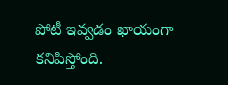పోటీ ఇవ్వడం ఖాయంగా కనిపిస్తోంది.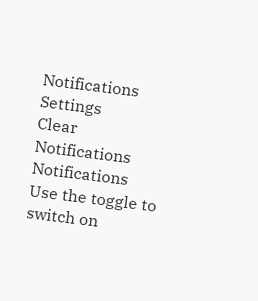Notifications
Settings
Clear Notifications
Notifications
Use the toggle to switch on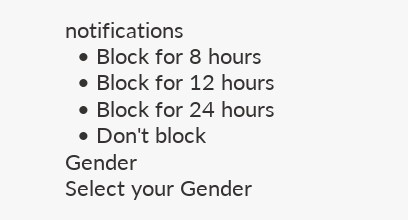notifications
  • Block for 8 hours
  • Block for 12 hours
  • Block for 24 hours
  • Don't block
Gender
Select your Gender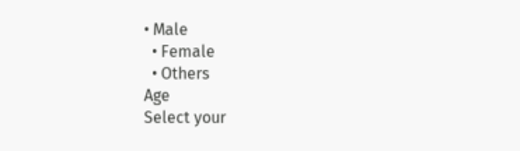• Male
  • Female
  • Others
Age
Select your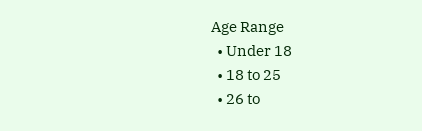Age Range
  • Under 18
  • 18 to 25
  • 26 to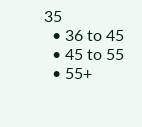35
  • 36 to 45
  • 45 to 55
  • 55+